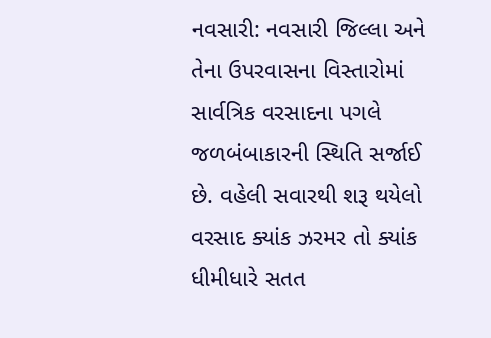નવસારી: નવસારી જિલ્લા અને તેના ઉપરવાસના વિસ્તારોમાં સાર્વત્રિક વરસાદના પગલે જળબંબાકારની સ્થિતિ સર્જાઈ છે. વહેલી સવારથી શરૂ થયેલો વરસાદ ક્યાંક ઝરમર તો ક્યાંક ધીમીધારે સતત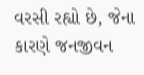વરસી રહ્યો છે, જેના કારણે જનજીવન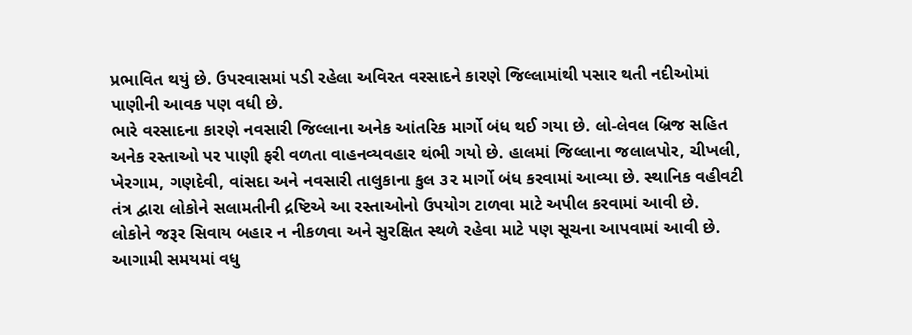પ્રભાવિત થયું છે. ઉપરવાસમાં પડી રહેલા અવિરત વરસાદને કારણે જિલ્લામાંથી પસાર થતી નદીઓમાં પાણીની આવક પણ વધી છે.
ભારે વરસાદના કારણે નવસારી જિલ્લાના અનેક આંતરિક માર્ગો બંધ થઈ ગયા છે. લો-લેવલ બ્રિજ સહિત અનેક રસ્તાઓ પર પાણી ફરી વળતા વાહનવ્યવહાર થંભી ગયો છે. હાલમાં જિલ્લાના જલાલપોર, ચીખલી, ખેરગામ, ગણદેવી, વાંસદા અને નવસારી તાલુકાના કુલ ૩૨ માર્ગો બંધ કરવામાં આવ્યા છે. સ્થાનિક વહીવટી તંત્ર દ્વારા લોકોને સલામતીની દ્રષ્ટિએ આ રસ્તાઓનો ઉપયોગ ટાળવા માટે અપીલ કરવામાં આવી છે.
લોકોને જરૂર સિવાય બહાર ન નીકળવા અને સુરક્ષિત સ્થળે રહેવા માટે પણ સૂચના આપવામાં આવી છે. આગામી સમયમાં વધુ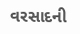વરસાદની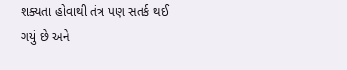શક્યતા હોવાથી તંત્ર પણ સતર્ક થઈ ગયું છે અને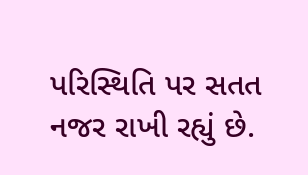પરિસ્થિતિ પર સતત નજર રાખી રહ્યું છે.